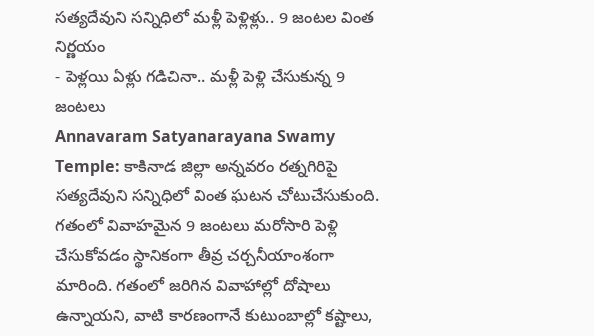సత్యదేవుని సన్నిధిలో మళ్లీ పెళ్లిళ్లు.. 9 జంటల వింత నిర్ణయం
- పెళ్లయి ఏళ్లు గడిచినా.. మళ్లీ పెళ్లి చేసుకున్న 9 జంటలు
Annavaram Satyanarayana Swamy Temple: కాకినాడ జిల్లా అన్నవరం రత్నగిరిపై సత్యదేవుని సన్నిధిలో వింత ఘటన చోటుచేసుకుంది. గతంలో వివాహమైన 9 జంటలు మరోసారి పెళ్లి చేసుకోవడం స్థానికంగా తీవ్ర చర్చనీయాంశంగా మారింది. గతంలో జరిగిన వివాహాల్లో దోషాలు ఉన్నాయని, వాటి కారణంగానే కుటుంబాల్లో కష్టాలు,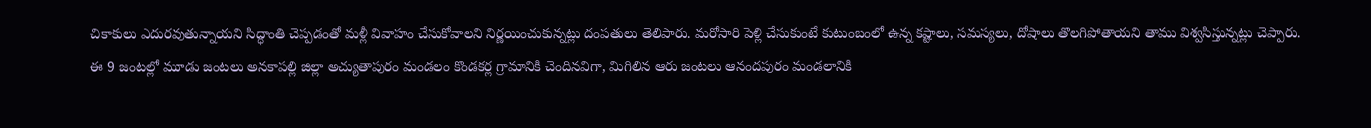చికాకులు ఎదురవుతున్నాయని సిద్ధాంతి చెప్పడంతో మళ్లీ వివాహం చేసుకోవాలని నిర్ణయించుకున్నట్లు దంపతులు తెలిపారు. మరోసారి పెళ్లి చేసుకుంటే కుటుంబంలో ఉన్న కష్టాలు, సమస్యలు, దోషాలు తొలగిపోతాయని తాము విశ్వసిస్తున్నట్లు చెప్పారు.
ఈ 9 జంటల్లో మూడు జంటలు అనకాపల్లి జిల్లా అచ్యుతాపురం మండలం కొండకర్ల గ్రామానికి చెందినవిగా, మిగిలిన ఆరు జంటలు ఆనందపురం మండలానికి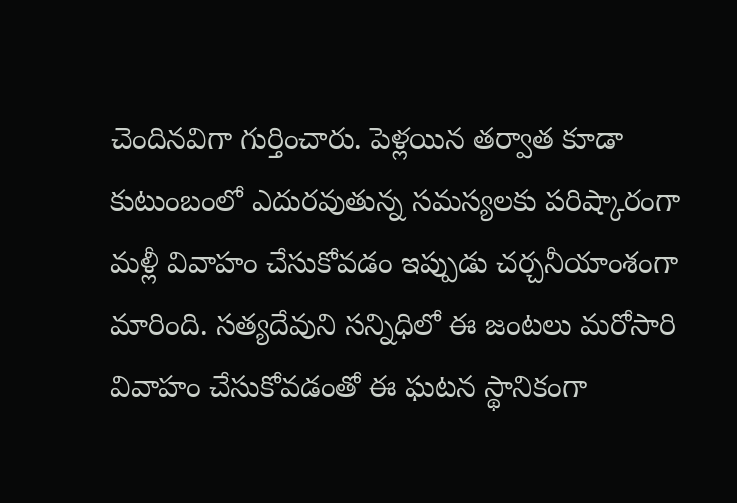చెందినవిగా గుర్తించారు. పెళ్లయిన తర్వాత కూడా కుటుంబంలో ఎదురవుతున్న సమస్యలకు పరిష్కారంగా మళ్లీ వివాహం చేసుకోవడం ఇప్పుడు చర్చనీయాంశంగా మారింది. సత్యదేవుని సన్నిధిలో ఈ జంటలు మరోసారి వివాహం చేసుకోవడంతో ఈ ఘటన స్థానికంగా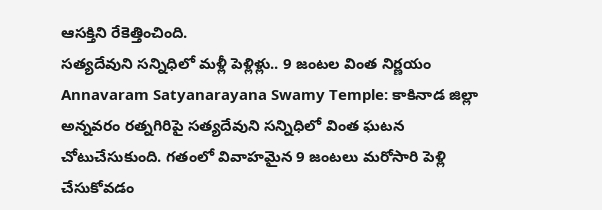ఆసక్తిని రేకెత్తించింది.
సత్యదేవుని సన్నిధిలో మళ్లీ పెళ్లిళ్లు.. 9 జంటల వింత నిర్ణయం
Annavaram Satyanarayana Swamy Temple: కాకినాడ జిల్లా అన్నవరం రత్నగిరిపై సత్యదేవుని సన్నిధిలో వింత ఘటన చోటుచేసుకుంది. గతంలో వివాహమైన 9 జంటలు మరోసారి పెళ్లి చేసుకోవడం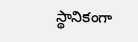స్థానికంగా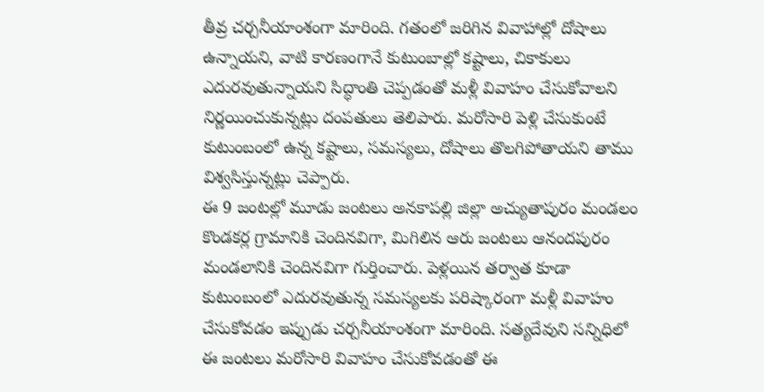తీవ్ర చర్చనీయాంశంగా మారింది. గతంలో జరిగిన వివాహాల్లో దోషాలు ఉన్నాయని, వాటి కారణంగానే కుటుంబాల్లో కష్టాలు, చికాకులు ఎదురవుతున్నాయని సిద్ధాంతి చెప్పడంతో మళ్లీ వివాహం చేసుకోవాలని నిర్ణయించుకున్నట్లు దంపతులు తెలిపారు. మరోసారి పెళ్లి చేసుకుంటే కుటుంబంలో ఉన్న కష్టాలు, సమస్యలు, దోషాలు తొలగిపోతాయని తాము విశ్వసిస్తున్నట్లు చెప్పారు.
ఈ 9 జంటల్లో మూడు జంటలు అనకాపల్లి జిల్లా అచ్యుతాపురం మండలం కొండకర్ల గ్రామానికి చెందినవిగా, మిగిలిన ఆరు జంటలు ఆనందపురం మండలానికి చెందినవిగా గుర్తించారు. పెళ్లయిన తర్వాత కూడా కుటుంబంలో ఎదురవుతున్న సమస్యలకు పరిష్కారంగా మళ్లీ వివాహం చేసుకోవడం ఇప్పుడు చర్చనీయాంశంగా మారింది. సత్యదేవుని సన్నిధిలో ఈ జంటలు మరోసారి వివాహం చేసుకోవడంతో ఈ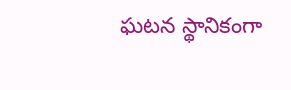ఘటన స్థానికంగా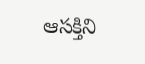ఆసక్తిని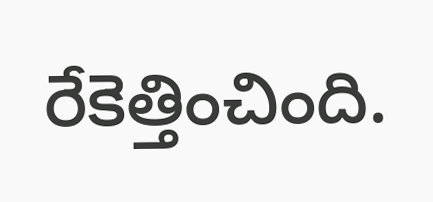రేకెత్తించింది.